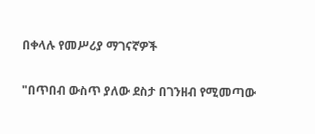በቀላሉ የመሥሪያ ማገናኛዎች

"በጥበብ ውስጥ ያለው ደስታ በገንዘብ የሚመጣው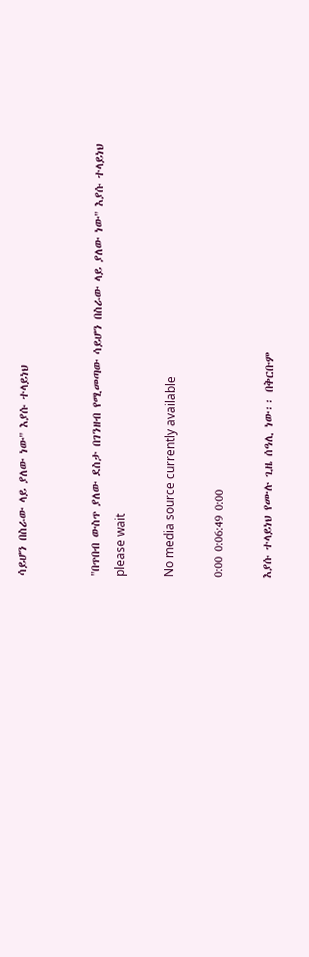ሳይሆን በስራው ላይ ያለው ነው" እያሱ ተላይነህ


"በጥበብ ውስጥ ያለው ደስታ በገንዘብ የሚመጣው ሳይሆን በስራው ላይ ያለው ነው" እያሱ ተላይነህ
please wait

No media source currently available

0:00 0:06:49 0:00

እያሱ ተላይነህ የሙሉ ጊዜ ሰዓሊ ነው፡፡ በቅርቡም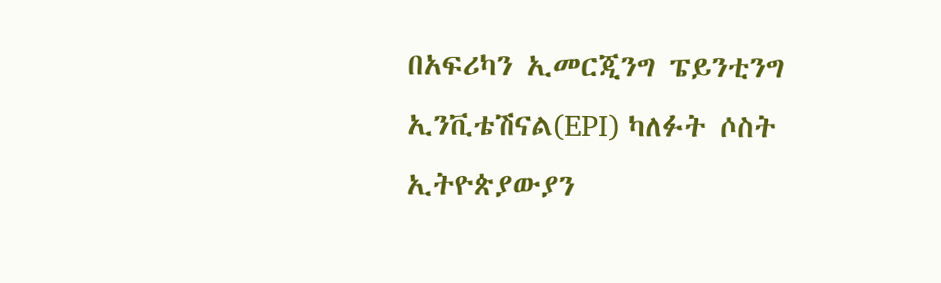በአፍሪካን ኢመርጂንግ ፔይንቲንግ ኢንቪቴሽናል(EPI) ካለፉት ሶስት ኢትዮጵያውያን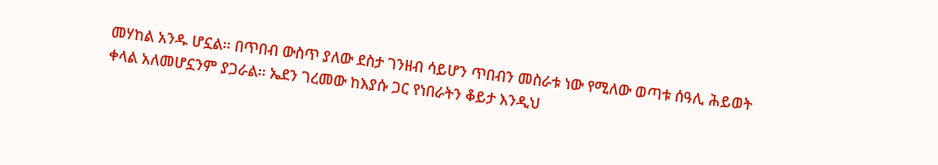መሃከል አንዱ ሆኗል፡፡ በጥበብ ውስጥ ያለው ደስታ ገንዘብ ሳይሆን ጥበብን መስራቱ ነው የሚለው ወጣቱ ሰዓሊ ሕይወት ቀላል አለመሆኗንም ያጋራል፡፡ ኤደን ገረመው ከእያሱ ጋር የነበራትን ቆይታ እንዲህ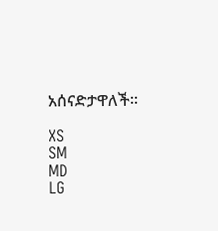አሰናድታዋለች፡፡

XS
SM
MD
LG